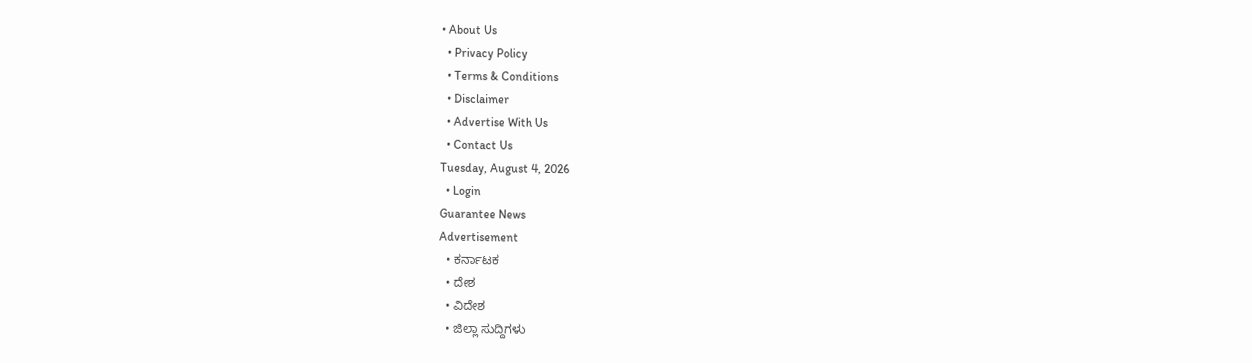• About Us
  • Privacy Policy
  • Terms & Conditions
  • Disclaimer
  • Advertise With Us
  • Contact Us
Tuesday, August 4, 2026
  • Login
Guarantee News
Advertisement
  • ಕರ್ನಾಟಕ
  • ದೇಶ
  • ವಿದೇಶ
  • ಜಿಲ್ಲಾ ಸುದ್ದಿಗಳು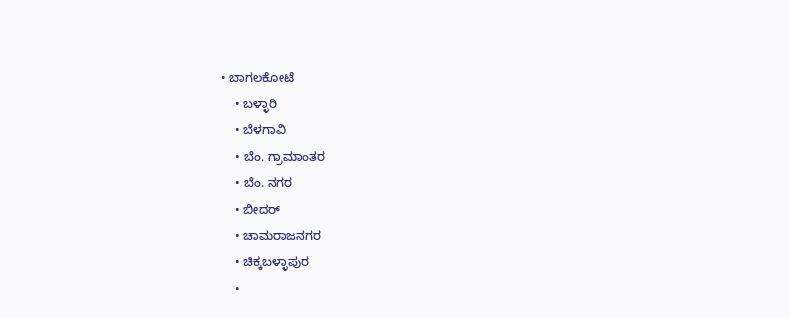• ಬಾಗಲಕೋಟೆ
    • ಬಳ್ಳಾರಿ
    • ಬೆಳಗಾವಿ
    • ಬೆಂ. ಗ್ರಾಮಾಂತರ
    • ಬೆಂ. ನಗರ
    • ಬೀದರ್
    • ಚಾಮರಾಜನಗರ
    • ಚಿಕ್ಕಬಳ್ಳಾಪುರ
    •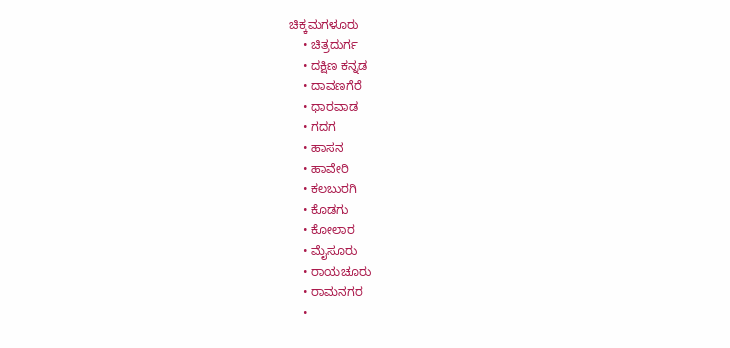ಚಿಕ್ಕಮಗಳೂರು
    • ಚಿತ್ರದುರ್ಗ
    • ದಕ್ಷಿಣ ಕನ್ನಡ
    • ದಾವಣಗೆರೆ
    • ಧಾರವಾಡ
    • ಗದಗ
    • ಹಾಸನ
    • ಹಾವೇರಿ
    • ಕಲಬುರಗಿ
    • ಕೊಡಗು
    • ಕೋಲಾರ
    • ಮೈಸೂರು
    • ರಾಯಚೂರು
    • ರಾಮನಗರ
    •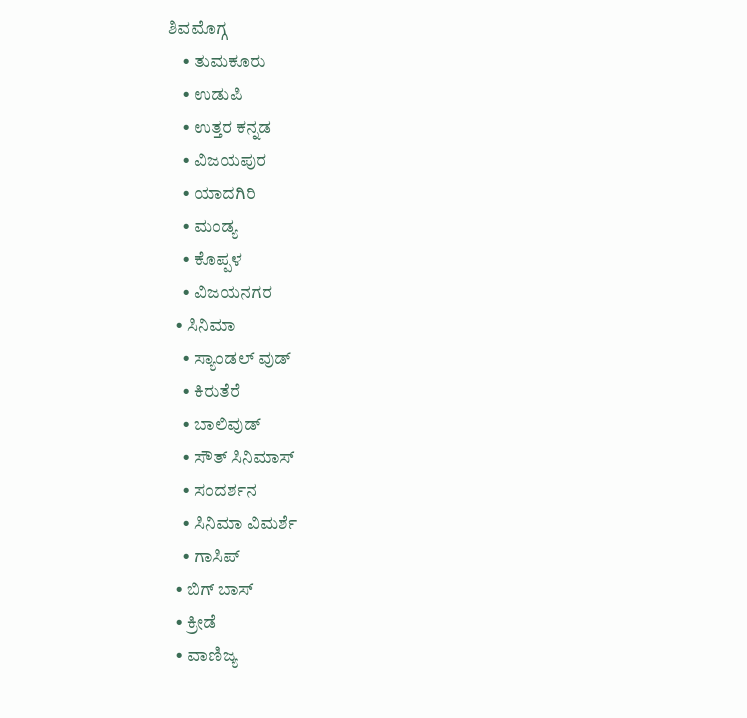ಶಿವಮೊಗ್ಗ
    • ತುಮಕೂರು
    • ಉಡುಪಿ
    • ಉತ್ತರ ಕನ್ನಡ
    • ವಿಜಯಪುರ
    • ಯಾದಗಿರಿ
    • ಮಂಡ್ಯ
    • ಕೊಪ್ಪಳ
    • ವಿಜಯನಗರ
  • ಸಿನಿಮಾ
    • ಸ್ಯಾಂಡಲ್ ವುಡ್
    • ಕಿರುತೆರೆ
    • ಬಾಲಿವುಡ್
    • ಸೌತ್ ಸಿನಿಮಾಸ್
    • ಸಂದರ್ಶನ
    • ಸಿನಿಮಾ ವಿಮರ್ಶೆ
    • ಗಾಸಿಪ್
  • ಬಿಗ್ ಬಾಸ್
  • ಕ್ರೀಡೆ
  • ವಾಣಿಜ್ಯ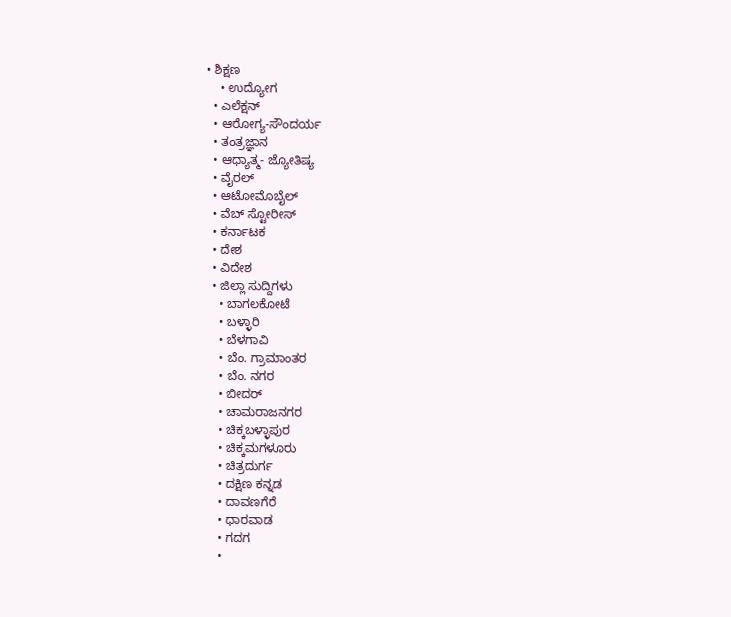• ಶಿಕ್ಷಣ
    • ಉದ್ಯೋಗ
  • ಎಲೆಕ್ಷನ್
  • ಆರೋಗ್ಯ-ಸೌಂದರ್ಯ
  • ತಂತ್ರಜ್ಞಾನ
  • ಆಧ್ಯಾತ್ಮ- ಜ್ಯೋತಿಷ್ಯ
  • ವೈರಲ್
  • ಆಟೋಮೊಬೈಲ್
  • ವೆಬ್ ಸ್ಟೋರೀಸ್
  • ಕರ್ನಾಟಕ
  • ದೇಶ
  • ವಿದೇಶ
  • ಜಿಲ್ಲಾ ಸುದ್ದಿಗಳು
    • ಬಾಗಲಕೋಟೆ
    • ಬಳ್ಳಾರಿ
    • ಬೆಳಗಾವಿ
    • ಬೆಂ. ಗ್ರಾಮಾಂತರ
    • ಬೆಂ. ನಗರ
    • ಬೀದರ್
    • ಚಾಮರಾಜನಗರ
    • ಚಿಕ್ಕಬಳ್ಳಾಪುರ
    • ಚಿಕ್ಕಮಗಳೂರು
    • ಚಿತ್ರದುರ್ಗ
    • ದಕ್ಷಿಣ ಕನ್ನಡ
    • ದಾವಣಗೆರೆ
    • ಧಾರವಾಡ
    • ಗದಗ
    •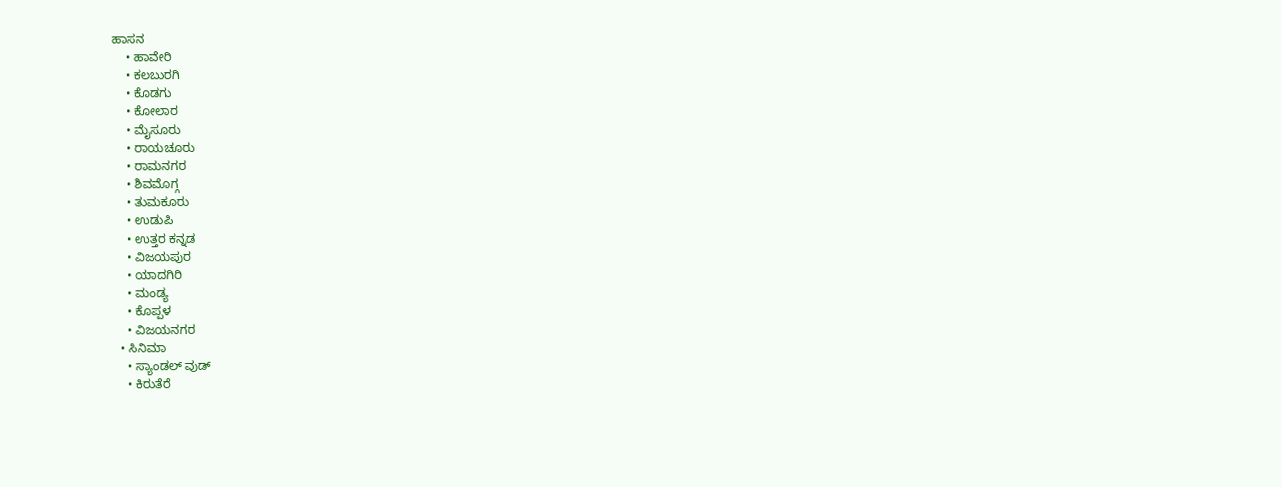ಹಾಸನ
    • ಹಾವೇರಿ
    • ಕಲಬುರಗಿ
    • ಕೊಡಗು
    • ಕೋಲಾರ
    • ಮೈಸೂರು
    • ರಾಯಚೂರು
    • ರಾಮನಗರ
    • ಶಿವಮೊಗ್ಗ
    • ತುಮಕೂರು
    • ಉಡುಪಿ
    • ಉತ್ತರ ಕನ್ನಡ
    • ವಿಜಯಪುರ
    • ಯಾದಗಿರಿ
    • ಮಂಡ್ಯ
    • ಕೊಪ್ಪಳ
    • ವಿಜಯನಗರ
  • ಸಿನಿಮಾ
    • ಸ್ಯಾಂಡಲ್ ವುಡ್
    • ಕಿರುತೆರೆ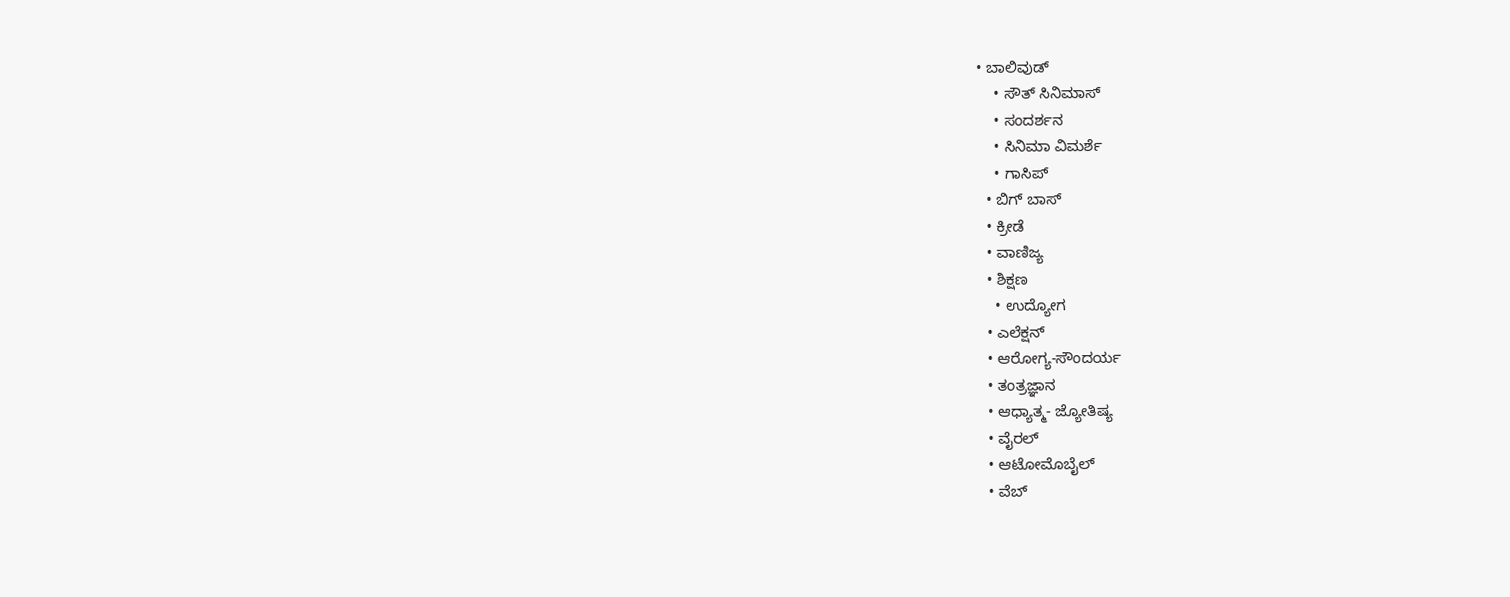• ಬಾಲಿವುಡ್
    • ಸೌತ್ ಸಿನಿಮಾಸ್
    • ಸಂದರ್ಶನ
    • ಸಿನಿಮಾ ವಿಮರ್ಶೆ
    • ಗಾಸಿಪ್
  • ಬಿಗ್ ಬಾಸ್
  • ಕ್ರೀಡೆ
  • ವಾಣಿಜ್ಯ
  • ಶಿಕ್ಷಣ
    • ಉದ್ಯೋಗ
  • ಎಲೆಕ್ಷನ್
  • ಆರೋಗ್ಯ-ಸೌಂದರ್ಯ
  • ತಂತ್ರಜ್ಞಾನ
  • ಆಧ್ಯಾತ್ಮ- ಜ್ಯೋತಿಷ್ಯ
  • ವೈರಲ್
  • ಆಟೋಮೊಬೈಲ್
  • ವೆಬ್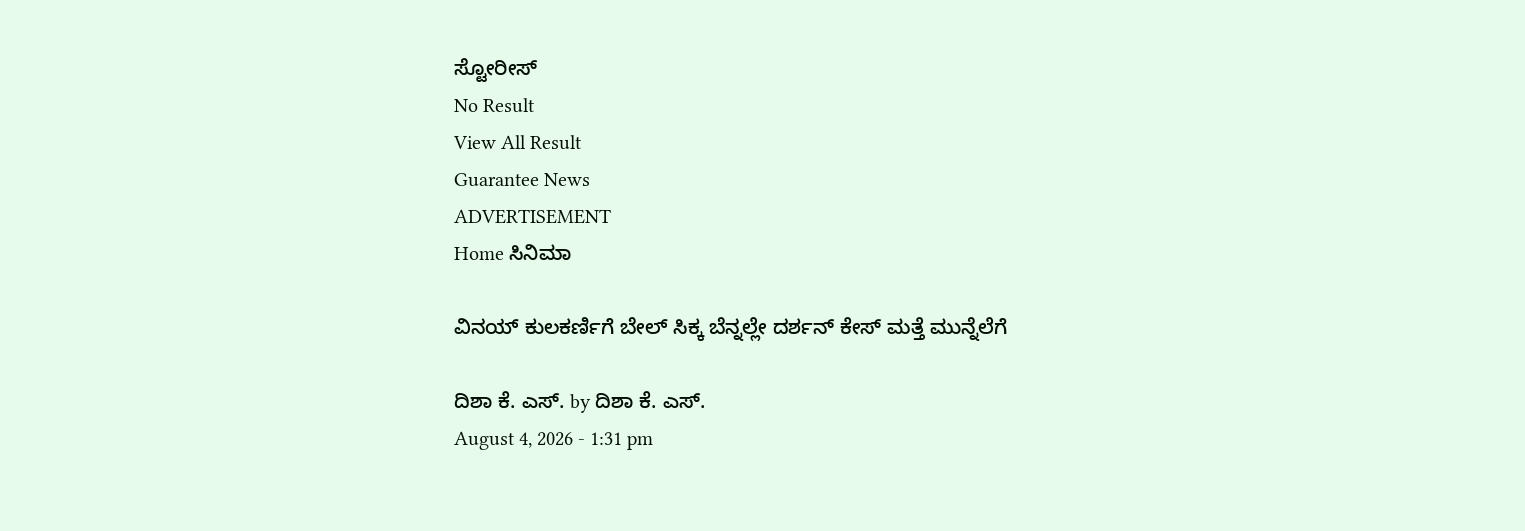ಸ್ಟೋರೀಸ್
No Result
View All Result
Guarantee News
ADVERTISEMENT
Home ಸಿನಿಮಾ

ವಿನಯ್ ಕುಲಕರ್ಣಿಗೆ ಬೇಲ್ ಸಿಕ್ಕ ಬೆನ್ನಲ್ಲೇ ದರ್ಶನ್ ಕೇಸ್ ಮತ್ತೆ ಮುನ್ನೆಲೆಗೆ

ದಿಶಾ ಕೆ. ಎಸ್. by ದಿಶಾ ಕೆ. ಎಸ್.
August 4, 2026 - 1:31 pm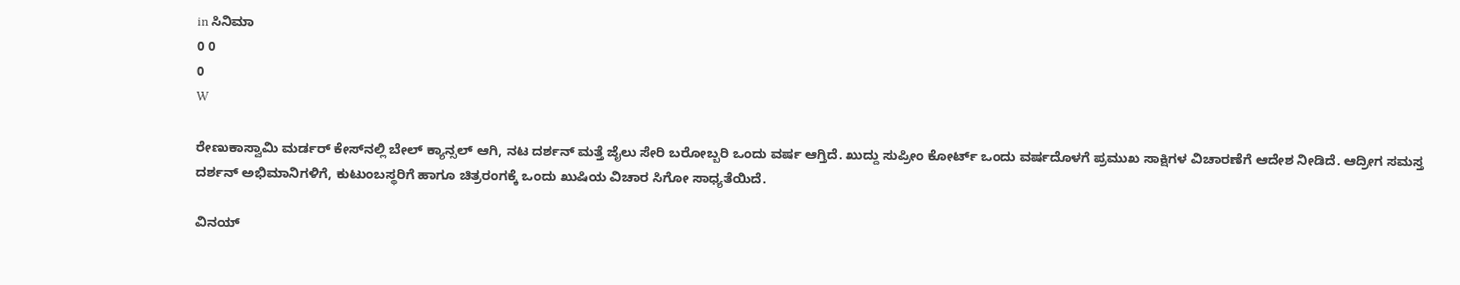in ಸಿನಿಮಾ
0 0
0
W

ರೇಣುಕಾಸ್ವಾಮಿ ಮರ್ಡರ್ ಕೇಸ್‌ನಲ್ಲಿ ಬೇಲ್ ಕ್ಯಾನ್ಸಲ್ ಆಗಿ, ನಟ ದರ್ಶನ್ ಮತ್ತೆ ಜೈಲು ಸೇರಿ ಬರೋಬ್ಬರಿ ಒಂದು ವರ್ಷ ಆಗ್ತಿದೆ. ಖುದ್ದು ಸುಪ್ರೀಂ ಕೋರ್ಟ್ ಒಂದು ವರ್ಷದೊಳಗೆ ಪ್ರಮುಖ ಸಾಕ್ಷಿಗಳ ವಿಚಾರಣೆಗೆ ಆದೇಶ ನೀಡಿದೆ. ಆದ್ರೀಗ ಸಮಸ್ತ ದರ್ಶನ್ ಅಭಿಮಾನಿಗಳಿಗೆ, ಕುಟುಂಬಸ್ಥರಿಗೆ ಹಾಗೂ ಚಿತ್ರರಂಗಕ್ಕೆ ಒಂದು ಖುಷಿಯ ವಿಚಾರ ಸಿಗೋ ಸಾಧ್ಯತೆಯಿದೆ.

ವಿನಯ್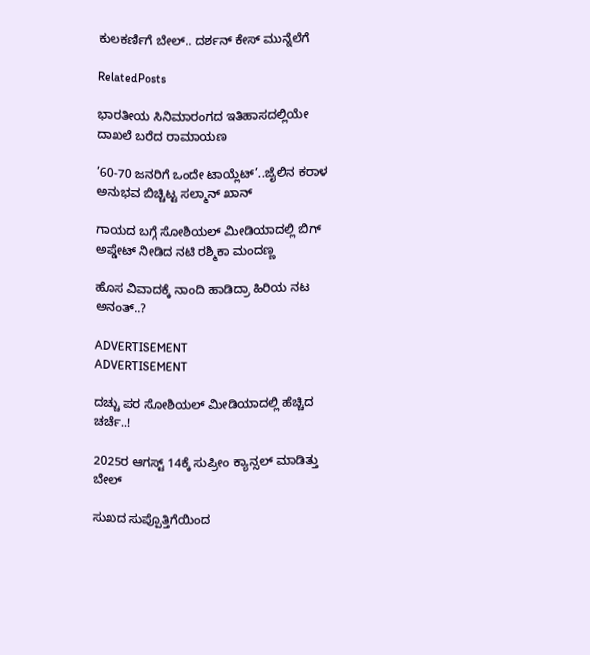ಕುಲಕರ್ಣಿಗೆ ಬೇಲ್.. ದರ್ಶನ್ ಕೇಸ್ ಮುನ್ನೆಲೆಗೆ

RelatedPosts

ಭಾರತೀಯ ಸಿನಿಮಾರಂಗದ ಇತಿಹಾಸದಲ್ಲಿಯೇ ದಾಖಲೆ ಬರೆದ ರಾಮಾಯಣ

’60-70 ಜನರಿಗೆ ಒಂದೇ ಟಾಯ್ಲೆಟ್‌’..ಜೈಲಿನ ಕರಾಳ ಅನುಭವ ಬಿಚ್ಚಿಟ್ಟ ಸಲ್ಮಾನ್ ಖಾನ್

ಗಾಯದ ಬಗ್ಗೆ ಸೋಶಿಯಲ್ ಮೀಡಿಯಾದಲ್ಲಿ ಬಿಗ್ ಅಪ್ಡೇಟ್ ನೀಡಿದ ನಟಿ ರಶ್ಮಿಕಾ ಮಂದಣ್ಣ

ಹೊಸ ವಿವಾದಕ್ಕೆ ನಾಂದಿ ಹಾಡಿದ್ರಾ ಹಿರಿಯ ನಟ ಅನಂತ್..?

ADVERTISEMENT
ADVERTISEMENT

ದಚ್ಚು ಪರ ಸೋಶಿಯಲ್ ಮೀಡಿಯಾದಲ್ಲಿ ಹೆಚ್ಚಿದ ಚರ್ಚೆ..!

2025ರ ಆಗಸ್ಟ್ 14ಕ್ಕೆ ಸುಪ್ರೀಂ ಕ್ಯಾನ್ಸಲ್ ಮಾಡಿತ್ತು ಬೇಲ್

ಸುಖದ ಸುಪ್ಪೊತ್ತಿಗೆಯಿಂದ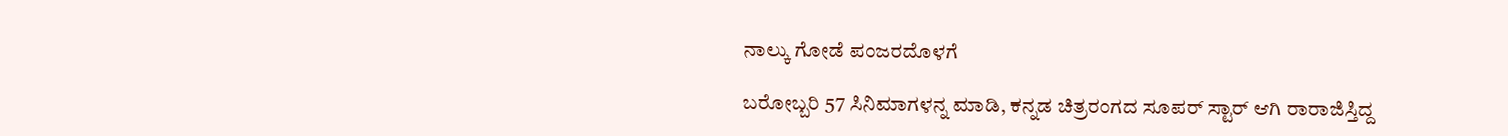ನಾಲ್ಕು ಗೋಡೆ ಪಂಜರದೊಳಗೆ

ಬರೋಬ್ಬರಿ 57 ಸಿನಿಮಾಗಳನ್ನ ಮಾಡಿ, ಕನ್ನಡ ಚಿತ್ರರಂಗದ ಸೂಪರ್ ಸ್ಟಾರ್ ಆಗಿ ರಾರಾಜಿಸ್ತಿದ್ದ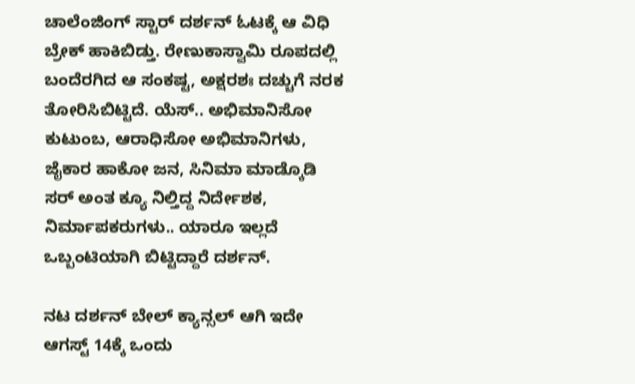ಚಾಲೆಂಜಿಂಗ್ ಸ್ಟಾರ್ ದರ್ಶನ್‌ ಓಟಕ್ಕೆ ಆ ವಿಧಿ ಬ್ರೇಕ್ ಹಾಕಿಬಿಡ್ತು. ರೇಣುಕಾಸ್ವಾಮಿ ರೂಪದಲ್ಲಿ ಬಂದೆರಗಿದ ಆ ಸಂಕಷ್ಟ, ಅಕ್ಷರಶಃ ದಚ್ಚುಗೆ ನರಕ ತೋರಿಸಿಬಿಟ್ಟಿದೆ. ಯೆಸ್.. ಅಭಿಮಾನಿಸೋ ಕುಟುಂಬ, ಆರಾಧಿಸೋ ಅಭಿಮಾನಿಗಳು, ಜೈಕಾರ ಹಾಕೋ ಜನ, ಸಿನಿಮಾ ಮಾಡ್ಕೊಡಿ ಸರ್ ಅಂತ ಕ್ಯೂ ನಿಲ್ತಿದ್ದ ನಿರ್ದೇಶಕ, ನಿರ್ಮಾಪಕರುಗಳು.. ಯಾರೂ ಇಲ್ಲದೆ ಒಬ್ಬಂಟಿಯಾಗಿ ಬಿಟ್ಟಿದ್ದಾರೆ ದರ್ಶನ್.

ನಟ ದರ್ಶನ್‌ ಬೇಲ್ ಕ್ಯಾನ್ಸಲ್ ಆಗಿ ಇದೇ ಆಗಸ್ಟ್ 14ಕ್ಕೆ ಒಂದು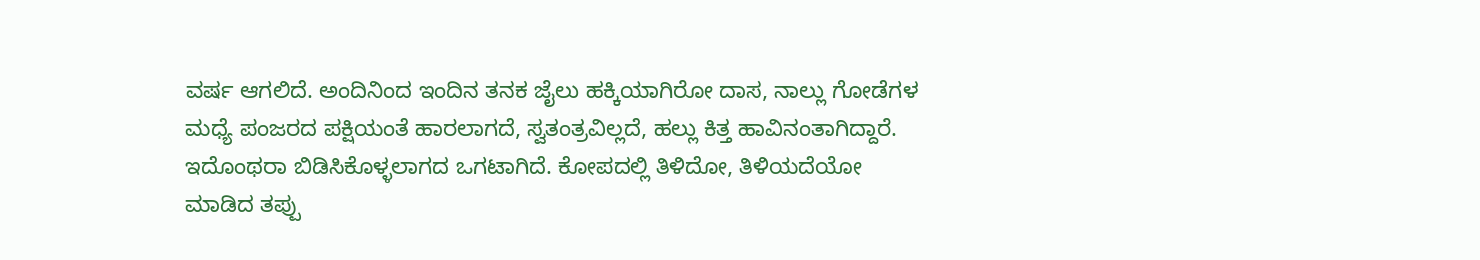ವರ್ಷ ಆಗಲಿದೆ. ಅಂದಿನಿಂದ ಇಂದಿನ ತನಕ ಜೈಲು ಹಕ್ಕಿಯಾಗಿರೋ ದಾಸ, ನಾಲ್ಲು ಗೋಡೆಗಳ ಮಧ್ಯೆ ಪಂಜರದ ಪಕ್ಷಿಯಂತೆ ಹಾರಲಾಗದೆ, ಸ್ವತಂತ್ರವಿಲ್ಲದೆ, ಹಲ್ಲು ಕಿತ್ತ ಹಾವಿನಂತಾಗಿದ್ದಾರೆ. ಇದೊಂಥರಾ ಬಿಡಿಸಿಕೊಳ್ಳಲಾಗದ ಒಗಟಾಗಿದೆ. ಕೋಪದಲ್ಲಿ ತಿಳಿದೋ, ತಿಳಿಯದೆಯೋ ಮಾಡಿದ ತಪ್ಪು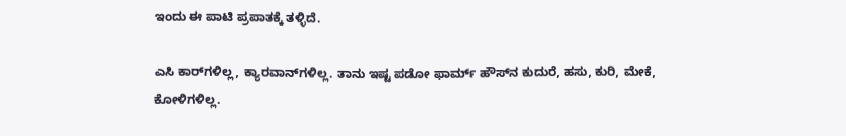ಇಂದು ಈ ಪಾಟಿ ಪ್ರಪಾತಕ್ಕೆ ತಳ್ಳಿದೆ.

ಎಸಿ ಕಾರ್‌‌ಗಳಿಲ್ಲ, ಕ್ಯಾರವಾನ್‌ಗಳಿಲ್ಲ. ತಾನು ಇಷ್ಟ ಪಡೋ ಫಾರ್ಮ್ ಹೌಸ್‌‌ನ ಕುದುರೆ, ಹಸು, ಕುರಿ, ಮೇಕೆ, ಕೋಳಿಗಳಿಲ್ಲ.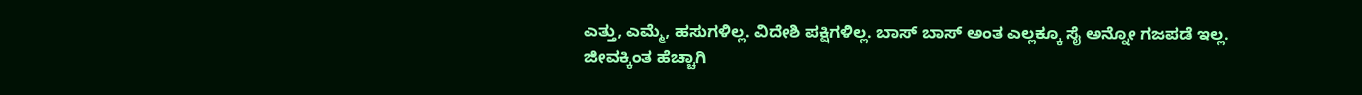ಎತ್ತು, ಎಮ್ಮೆ, ಹಸುಗಳಿಲ್ಲ. ವಿದೇಶಿ ಪಕ್ಷಿಗಳಿಲ್ಲ. ಬಾಸ್ ಬಾಸ್ ಅಂತ ಎಲ್ಲಕ್ಕೂ ಸೈ ಅನ್ನೋ ಗಜಪಡೆ ಇಲ್ಲ. ಜೀವಕ್ಕಿಂತ ಹೆಚ್ಚಾಗಿ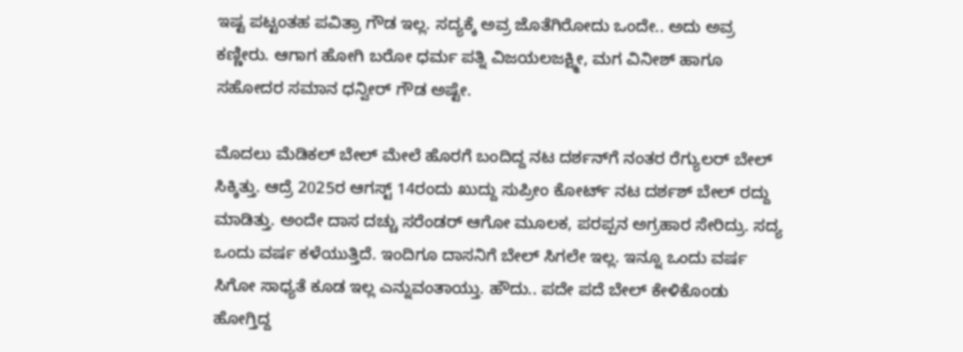ಇಷ್ಟ ಪಟ್ಟಂತಹ ಪವಿತ್ರಾ ಗೌಡ ಇಲ್ಲ. ಸದ್ಯಕ್ಕೆ ಅವ್ರ ಜೊತೆಗಿರೋದು ಒಂದೇ.. ಅದು ಅವ್ರ ಕಣ್ಣೀರು. ಆಗಾಗ ಹೋಗಿ ಬರೋ ಧರ್ಮ ಪತ್ನಿ ವಿಜಯಲಜಕ್ಷ್ಮೀ, ಮಗ ವಿನೀಶ್ ಹಾಗೂ ಸಹೋದರ ಸಮಾನ ಧನ್ವೀರ್ ಗೌಡ ಅಷ್ಟೇ.

ಮೊದಲು ಮೆಡಿಕಲ್ ಬೇಲ್ ಮೇಲೆ ಹೊರಗೆ ಬಂದಿದ್ದ ನಟ ದರ್ಶನ್‌ಗೆ ನಂತರ ರೆಗ್ಯುಲರ್ ಬೇಲ್ ಸಿಕ್ಕಿತ್ತು. ಆದ್ರೆ 2025ರ ಆಗಸ್ಟ್ 14ರಂದು ಖುದ್ದು ಸುಪ್ರೀಂ ಕೋರ್ಟ್ ನಟ ದರ್ಶಶ್ ಬೇಲ್ ರದ್ದು ಮಾಡಿತ್ತು. ಅಂದೇ ದಾಸ ದಚ್ಚು ಸರೆಂಡರ್ ಆಗೋ ಮೂಲಕ, ಪರಪ್ಪನ ಅಗ್ರಹಾರ ಸೇರಿದ್ರು. ಸದ್ಯ ಒಂದು ವರ್ಷ ಕಳೆಯುತ್ತಿದೆ. ಇಂದಿಗೂ ದಾಸನಿಗೆ ಬೇಲ್ ಸಿಗಲೇ ಇಲ್ಲ. ಇನ್ನೂ ಒಂದು ವರ್ಷ ಸಿಗೋ ಸಾಧ್ಯತೆ ಕೂಡ ಇಲ್ಲ ಎನ್ನುವಂತಾಯ್ತು. ಹೌದು.. ಪದೇ ಪದೆ ಬೇಲ್ ಕೇಳಿಕೊಂಡು ಹೋಗ್ತಿದ್ದ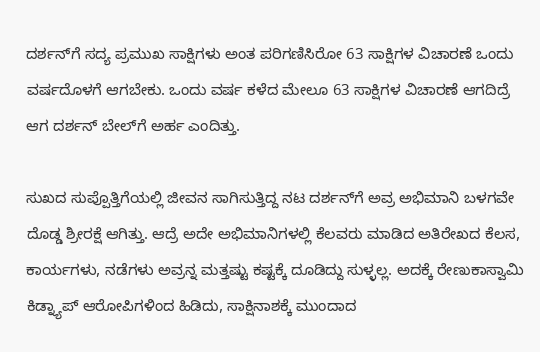ದರ್ಶನ್‌ಗೆ ಸದ್ಯ ಪ್ರಮುಖ ಸಾಕ್ಷಿಗಳು ಅಂತ ಪರಿಗಣಿಸಿರೋ 63 ಸಾಕ್ಷಿಗಳ ವಿಚಾರಣೆ ಒಂದು ವರ್ಷದೊಳಗೆ ಆಗಬೇಕು. ಒಂದು ವರ್ಷ ಕಳೆದ ಮೇಲೂ 63 ಸಾಕ್ಷಿಗಳ ವಿಚಾರಣೆ ಆಗದಿದ್ರೆ ಆಗ ದರ್ಶನ್ ಬೇಲ್‌ಗೆ ಅರ್ಹ ಎಂದಿತ್ತು.

ಸುಖದ ಸುಪ್ಪೊತ್ತಿಗೆಯಲ್ಲಿ ಜೀವನ ಸಾಗಿಸುತ್ತಿದ್ದ ನಟ ದರ್ಶನ್‌‌ಗೆ ಅವ್ರ ಅಭಿಮಾನಿ ಬಳಗವೇ ದೊಡ್ಡ ಶ್ರೀರಕ್ಷೆ ಆಗಿತ್ತು. ಆದ್ರೆ ಅದೇ ಅಭಿಮಾನಿಗಳಲ್ಲಿ ಕೆಲವರು ಮಾಡಿದ ಅತಿರೇಖದ ಕೆಲಸ, ಕಾರ್ಯಗಳು, ನಡೆಗಳು ಅವ್ರನ್ನ ಮತ್ತಷ್ಟು ಕಷ್ಟಕ್ಕೆ ದೂಡಿದ್ದು ಸುಳ್ಳಲ್ಲ. ಅದಕ್ಕೆ ರೇಣುಕಾಸ್ವಾಮಿ ಕಿಡ್ನ್ಯಾಪ್ ಆರೋಪಿಗಳಿಂದ ಹಿಡಿದು, ಸಾಕ್ಷಿನಾಶಕ್ಕೆ ಮುಂದಾದ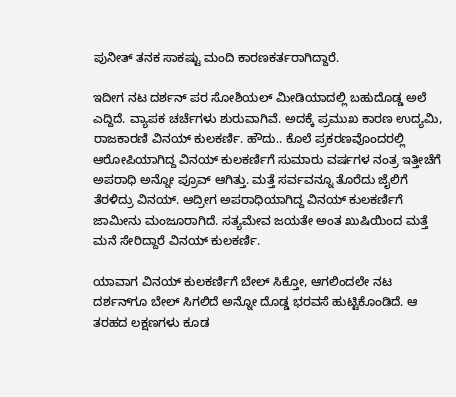ಪುನೀತ್ ತನಕ ಸಾಕಷ್ಟು ಮಂದಿ ಕಾರಣಕರ್ತರಾಗಿದ್ದಾರೆ.

ಇದೀಗ ನಟ ದರ್ಶನ್ ಪರ ಸೋಶಿಯಲ್ ಮೀಡಿಯಾದಲ್ಲಿ ಬಹುದೊಡ್ಡ ಅಲೆ ಎದ್ದಿದೆ. ವ್ಯಾಪಕ ಚರ್ಚೆಗಳು ಶುರುವಾಗಿವೆ. ಅದಕ್ಕೆ ಪ್ರಮುಖ ಕಾರಣ ಉದ್ಯಮಿ, ರಾಜಕಾರಣಿ ವಿನಯ್ ಕುಲಕರ್ಣಿ. ಹೌದು.. ಕೊಲೆ ಪ್ರಕರಣವೊಂದರಲ್ಲಿ ಆರೋಪಿಯಾಗಿದ್ದ ವಿನಯ್ ಕುಲಕರ್ಣಿಗೆ ಸುಮಾರು ವರ್ಷಗಳ ನಂತ್ರ ಇತ್ತೀಚೆಗೆ ಅಪರಾಧಿ ಅನ್ನೋ ಪ್ರೂವ್ ಆಗಿತ್ತು. ಮತ್ತೆ ಸರ್ವವನ್ನೂ ತೊರೆದು ಜೈಲಿಗೆ ತೆರಳಿದ್ರು ವಿನಯ್. ಆದ್ರೀಗ ಅಪರಾಧಿಯಾಗಿದ್ದ ವಿನಯ್ ಕುಲಕರ್ಣಿಗೆ ಜಾಮೀನು ಮಂಜೂರಾಗಿದೆ. ಸತ್ಯಮೇವ ಜಯತೇ ಅಂತ ಖುಷಿಯಿಂದ ಮತ್ತೆ ಮನೆ ಸೇರಿದ್ದಾರೆ ವಿನಯ್ ಕುಲಕರ್ಣಿ.

ಯಾವಾಗ ವಿನಯ್ ಕುಲಕರ್ಣಿಗೆ ಬೇಲ್ ಸಿಕ್ತೋ, ಆಗಲಿಂದಲೇ ನಟ ದರ್ಶನ್‌ಗೂ ಬೇಲ್ ಸಿಗಲಿದೆ ಅನ್ನೋ ದೊಡ್ಡ ಭರವಸೆ ಹುಟ್ಟಿಕೊಂಡಿದೆ. ಆ ತರಹದ ಲಕ್ಷಣಗಳು ಕೂಡ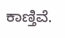ಕಾಣ್ತಿವೆ.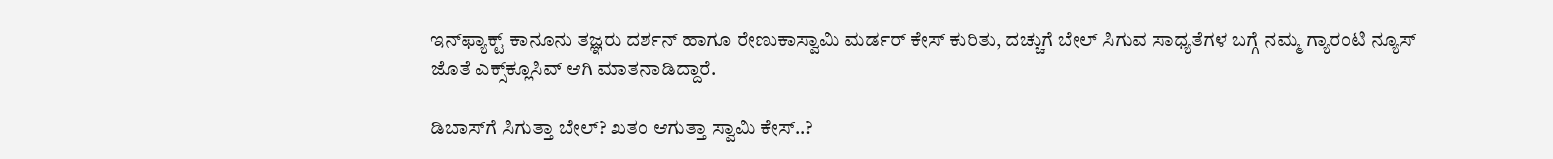ಇನ್‌ಫ್ಯಾಕ್ಟ್ ಕಾನೂನು ತಜ್ಞರು ದರ್ಶನ್ ಹಾಗೂ ರೇಣುಕಾಸ್ವಾಮಿ ಮರ್ಡರ್ ಕೇಸ್ ಕುರಿತು, ದಚ್ಚುಗೆ ಬೇಲ್ ಸಿಗುವ ಸಾಧ್ಯತೆಗಳ ಬಗ್ಗೆ ನಮ್ಮ ಗ್ಯಾರಂಟಿ ನ್ಯೂಸ್ ಜೊತೆ ಎಕ್ಸ್‌‌ಕ್ಲೂಸಿವ್ ಆಗಿ ಮಾತನಾಡಿದ್ದಾರೆ.

ಡಿಬಾಸ್‌‌ಗೆ ಸಿಗುತ್ತಾ ಬೇಲ್? ಖತಂ ಆಗುತ್ತಾ ಸ್ವಾಮಿ ಕೇಸ್..?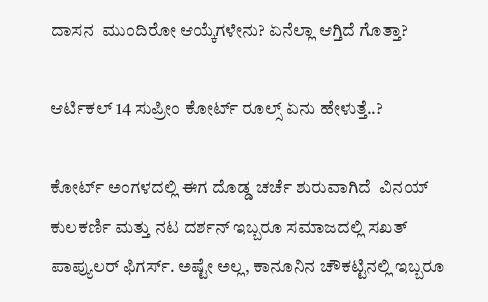ದಾಸನ  ಮುಂದಿರೋ ಆಯ್ಕೆಗಳೇನು? ಏನೆಲ್ಲಾ ಆಗ್ತಿದೆ ಗೊತ್ತಾ?

ಆರ್ಟಿಕಲ್ 14 ಸುಪ್ರೀಂ ಕೋರ್ಟ್ ರೂಲ್ಸ್ ಏನು ಹೇಳುತ್ತೆ..?

ಕೋರ್ಟ್ ಅಂಗಳದಲ್ಲಿ ಈಗ ದೊಡ್ಡ ಚರ್ಚೆ ಶುರುವಾಗಿದೆ  ವಿನಯ್ ಕುಲಕರ್ಣಿ ಮತ್ತು ನಟ ದರ್ಶನ್ ಇಬ್ಬರೂ ಸಮಾಜದಲ್ಲಿ ಸಖತ್ ಪಾಪ್ಯುಲರ್ ಫಿಗರ್ಸ್. ಅಷ್ಟೇ ಅಲ್ಲ, ಕಾನೂನಿನ ಚೌಕಟ್ಟಿನಲ್ಲಿ ಇಬ್ಬರೂ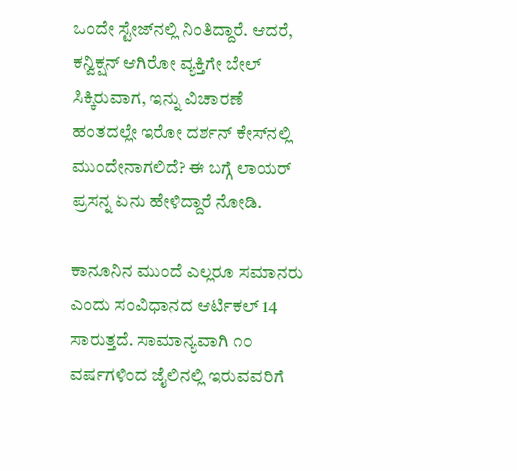ಒಂದೇ ಸ್ಟೇಜ್‌ನಲ್ಲಿ ನಿಂತಿದ್ದಾರೆ. ಆದರೆ, ಕನ್ವಿಕ್ಷನ್ ಆಗಿರೋ ವ್ಯಕ್ತಿಗೇ ಬೇಲ್ ಸಿಕ್ಕಿರುವಾಗ, ಇನ್ನು ವಿಚಾರಣೆ ಹಂತದಲ್ಲೇ ಇರೋ ದರ್ಶನ್ ಕೇಸ್‌ನಲ್ಲಿ ಮುಂದೇನಾಗಲಿದೆ? ಈ ಬಗ್ಗೆ ಲಾಯರ್ ಪ್ರಸನ್ನ ಏನು ಹೇಳಿದ್ದಾರೆ ನೋಡಿ.

ಕಾನೂನಿನ ಮುಂದೆ ಎಲ್ಲರೂ ಸಮಾನರು ಎಂದು ಸಂವಿಧಾನದ ಆರ್ಟಿಕಲ್ 14 ಸಾರುತ್ತದೆ. ಸಾಮಾನ್ಯವಾಗಿ ೧೦ ವರ್ಷಗಳಿಂದ ಜೈಲಿನಲ್ಲಿ ಇರುವವರಿಗೆ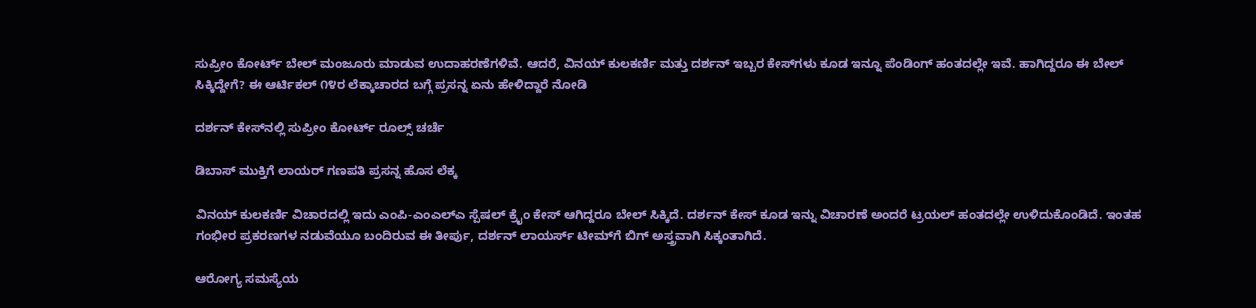ಸುಪ್ರೀಂ ಕೋರ್ಟ್ ಬೇಲ್ ಮಂಜೂರು ಮಾಡುವ ಉದಾಹರಣೆಗಳಿವೆ. ಆದರೆ, ವಿನಯ್ ಕುಲಕರ್ಣಿ ಮತ್ತು ದರ್ಶನ್ ಇಬ್ಬರ ಕೇಸ್‌ಗಳು ಕೂಡ ಇನ್ನೂ ಪೆಂಡಿಂಗ್ ಹಂತದಲ್ಲೇ ಇವೆ. ಹಾಗಿದ್ದರೂ ಈ ಬೇಲ್ ಸಿಕ್ಕಿದ್ದೇಗೆ? ಈ ಆರ್ಟಿಕಲ್ ೧೪ರ ಲೆಕ್ಕಾಚಾರದ ಬಗ್ಗೆ ಪ್ರಸನ್ನ ಏನು ಹೇಳಿದ್ದಾರೆ ನೋಡಿ

ದರ್ಶನ್ ಕೇಸ್‌ನಲ್ಲಿ ಸುಪ್ರೀಂ ಕೋರ್ಟ್ ರೂಲ್ಸ್ ಚರ್ಚೆ

ಡಿಬಾಸ್ ಮುಕ್ತಿಗೆ ಲಾಯರ್ ಗಣಪತಿ ಪ್ರಸನ್ನ ಹೊಸ ಲೆಕ್ಕ

ವಿನಯ್ ಕುಲಕರ್ಣಿ ವಿಚಾರದಲ್ಲಿ ಇದು ಎಂಪಿ-ಎಂಎಲ್‌ಎ ಸ್ಪೆಷಲ್ ಕ್ರೈಂ ಕೇಸ್ ಆಗಿದ್ದರೂ ಬೇಲ್ ಸಿಕ್ಕಿದೆ. ದರ್ಶನ್ ಕೇಸ್ ಕೂಡ ಇನ್ನು ವಿಚಾರಣೆ ಅಂದರೆ ಟ್ರಯಲ್ ಹಂತದಲ್ಲೇ ಉಳಿದುಕೊಂಡಿದೆ. ಇಂತಹ ಗಂಭೀರ ಪ್ರಕರಣಗಳ ನಡುವೆಯೂ ಬಂದಿರುವ ಈ ತೀರ್ಪು, ದರ್ಶನ್ ಲಾಯರ್ಸ್ ಟೀಮ್‌ಗೆ ಬಿಗ್ ಅಸ್ತ್ರವಾಗಿ ಸಿಕ್ಕಂತಾಗಿದೆ.

ಆರೋಗ್ಯ ಸಮಸ್ಯೆಯ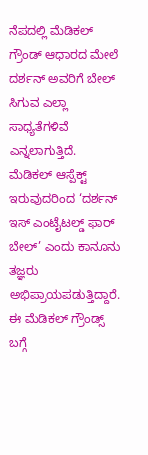ನೆಪದಲ್ಲಿ ಮೆಡಿಕಲ್ ಗ್ರೌಂಡ್ ಆಧಾರದ ಮೇಲೆ ದರ್ಶನ್ ಅವರಿಗೆ ಬೇಲ್ ಸಿಗುವ ಎಲ್ಲಾ ಸಾಧ್ಯತೆಗಳಿವೆ ಎನ್ನಲಾಗುತ್ತಿದೆ. ಮೆಡಿಕಲ್ ಆಸ್ಪೆಕ್ಟ್ ಇರುವುದರಿಂದ ‘ದರ್ಶನ್ ಇಸ್ ಎಂಟೈಟಲ್ಡ್ ಫಾರ್ ಬೇಲ್’ ಎಂದು ಕಾನೂನು ತಜ್ಞರು ಅಭಿಪ್ರಾಯಪಡುತ್ತಿದ್ದಾರೆ. ಈ ಮೆಡಿಕಲ್ ಗ್ರೌಂಡ್ಸ್‌ ಬಗ್ಗೆ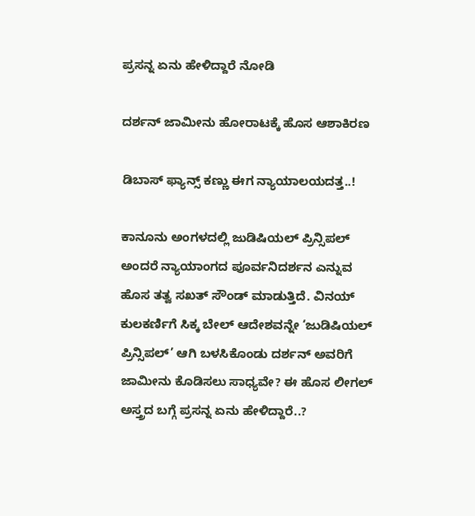ಪ್ರಸನ್ನ ಏನು ಹೇಳಿದ್ದಾರೆ ನೋಡಿ

ದರ್ಶನ್ ಜಾಮೀನು ಹೋರಾಟಕ್ಕೆ ಹೊಸ ಆಶಾಕಿರಣ

ಡಿಬಾಸ್ ಫ್ಯಾನ್ಸ್ ಕಣ್ಣು ಈಗ ನ್ಯಾಯಾಲಯದತ್ತ..!

ಕಾನೂನು ಅಂಗಳದಲ್ಲಿ ಜುಡಿಷಿಯಲ್ ಪ್ರಿನ್ಸಿಪಲ್ ಅಂದರೆ ನ್ಯಾಯಾಂಗದ ಪೂರ್ವನಿದರ್ಶನ ಎನ್ನುವ ಹೊಸ ತತ್ವ ಸಖತ್ ಸೌಂಡ್ ಮಾಡುತ್ತಿದೆ. ವಿನಯ್ ಕುಲಕರ್ಣಿಗೆ ಸಿಕ್ಕ ಬೇಲ್ ಆದೇಶವನ್ನೇ ‘ಜುಡಿಷಿಯಲ್ ಪ್ರಿನ್ಸಿಪಲ್’ ಆಗಿ ಬಳಸಿಕೊಂಡು ದರ್ಶನ್ ಅವರಿಗೆ ಜಾಮೀನು ಕೊಡಿಸಲು ಸಾಧ್ಯವೇ? ಈ ಹೊಸ ಲೀಗಲ್ ಅಸ್ತ್ರದ ಬಗ್ಗೆ ಪ್ರಸನ್ನ ಏನು ಹೇಳಿದ್ದಾರೆ..?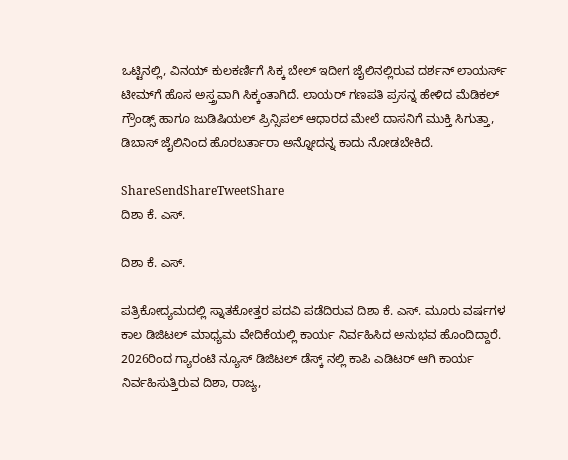ಒಟ್ಟಿನಲ್ಲಿ, ವಿನಯ್ ಕುಲಕರ್ಣಿಗೆ ಸಿಕ್ಕ ಬೇಲ್ ಇದೀಗ ಜೈಲಿನಲ್ಲಿರುವ ದರ್ಶನ್ ಲಾಯರ್ಸ್ ಟೀಮ್‌ಗೆ ಹೊಸ ಅಸ್ತ್ರವಾಗಿ ಸಿಕ್ಕಂತಾಗಿದೆ. ಲಾಯರ್ ಗಣಪತಿ ಪ್ರಸನ್ನ ಹೇಳಿದ ಮೆಡಿಕಲ್ ಗ್ರೌಂಡ್ಸ್ ಹಾಗೂ ಜುಡಿಷಿಯಲ್ ಪ್ರಿನ್ಸಿಪಲ್ ಆಧಾರದ ಮೇಲೆ ದಾಸನಿಗೆ ಮುಕ್ತಿ ಸಿಗುತ್ತಾ, ಡಿಬಾಸ್ ಜೈಲಿನಿಂದ ಹೊರಬರ್ತಾರಾ ಅನ್ನೋದನ್ನ ಕಾದು ನೋಡಬೇಕಿದೆ.

ShareSendShareTweetShare
ದಿಶಾ ಕೆ. ಎಸ್.

ದಿಶಾ ಕೆ. ಎಸ್.

ಪತ್ರಿಕೋದ್ಯಮದಲ್ಲಿ ಸ್ನಾತಕೋತ್ತರ ಪದವಿ ಪಡೆದಿರುವ ದಿಶಾ ಕೆ. ಎಸ್. ಮೂರು ವರ್ಷಗಳ ಕಾಲ ಡಿಜಿಟಲ್ ಮಾಧ್ಯಮ ವೇದಿಕೆಯಲ್ಲಿ ಕಾರ್ಯ ನಿರ್ವಹಿಸಿದ ಅನುಭವ ಹೊಂದಿದ್ದಾರೆ. 2026ರಿಂದ ಗ್ಯಾರಂಟಿ ನ್ಯೂಸ್ ಡಿಜಿಟಲ್ ಡೆಸ್ಕ್ ನಲ್ಲಿ ಕಾಪಿ ಎಡಿಟರ್ ಆಗಿ ಕಾರ್ಯ ನಿರ್ವಹಿಸುತ್ತಿರುವ ದಿಶಾ, ರಾಜ್ಯ,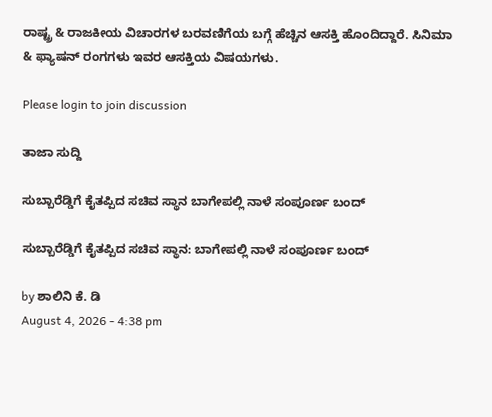ರಾಷ್ಟ್ರ & ರಾಜಕೀಯ ವಿಚಾರಗಳ ಬರವಣಿಗೆಯ ಬಗ್ಗೆ ಹೆಚ್ಚಿನ ಆಸಕ್ತಿ ಹೊಂದಿದ್ದಾರೆ. ಸಿನಿಮಾ & ಫ್ಯಾಷನ್ ರಂಗಗಳು ಇವರ ಆಸಕ್ತಿಯ ವಿಷಯಗಳು.

Please login to join discussion

ತಾಜಾ ಸುದ್ದಿ

ಸುಬ್ಬಾರೆಡ್ಡಿಗೆ ಕೈತಪ್ಪಿದ ಸಚಿವ ಸ್ಥಾನ ಬಾಗೇಪಲ್ಲಿ ನಾಳೆ ಸಂಪೂರ್ಣ ಬಂದ್

ಸುಬ್ಬಾರೆಡ್ಡಿಗೆ ಕೈತಪ್ಪಿದ ಸಚಿವ ಸ್ಥಾನ: ಬಾಗೇಪಲ್ಲಿ ನಾಳೆ ಸಂಪೂರ್ಣ ಬಂದ್‌

by ಶಾಲಿನಿ ಕೆ. ಡಿ
August 4, 2026 - 4:38 pm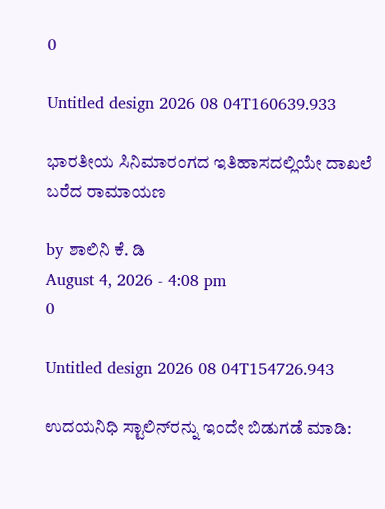0

Untitled design 2026 08 04T160639.933

ಭಾರತೀಯ ಸಿನಿಮಾರಂಗದ ಇತಿಹಾಸದಲ್ಲಿಯೇ ದಾಖಲೆ ಬರೆದ ರಾಮಾಯಣ

by ಶಾಲಿನಿ ಕೆ. ಡಿ
August 4, 2026 - 4:08 pm
0

Untitled design 2026 08 04T154726.943

ಉದಯನಿಧಿ ಸ್ಟಾಲಿನ್‌ರನ್ನು ಇಂದೇ ಬಿಡುಗಡೆ ಮಾಡಿ: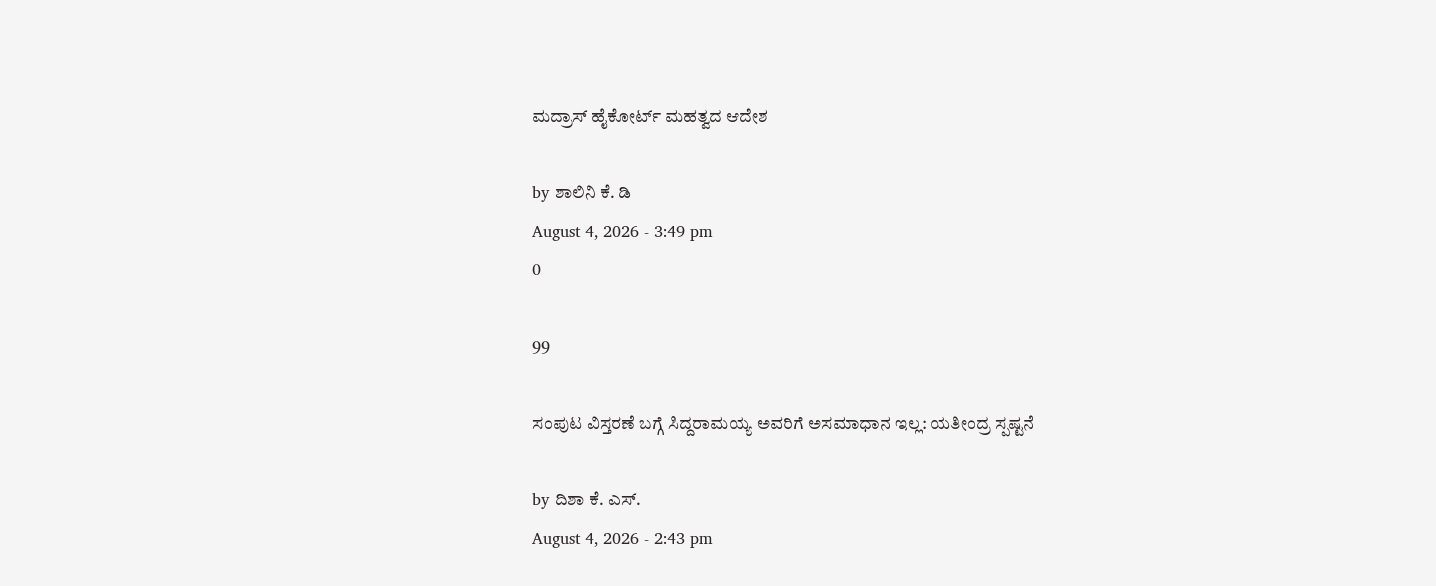ಮದ್ರಾಸ್ ಹೈಕೋರ್ಟ್ ಮಹತ್ವದ ಆದೇಶ

by ಶಾಲಿನಿ ಕೆ. ಡಿ
August 4, 2026 - 3:49 pm
0

99

ಸಂಪುಟ ವಿಸ್ತರಣೆ ಬಗ್ಗೆ ಸಿದ್ದರಾಮಯ್ಯ ಅವರಿಗೆ ಅಸಮಾಧಾನ ಇಲ್ಲ: ಯತೀಂದ್ರ ಸ್ಪಷ್ಟನೆ

by ದಿಶಾ ಕೆ. ಎಸ್.
August 4, 2026 - 2:43 pm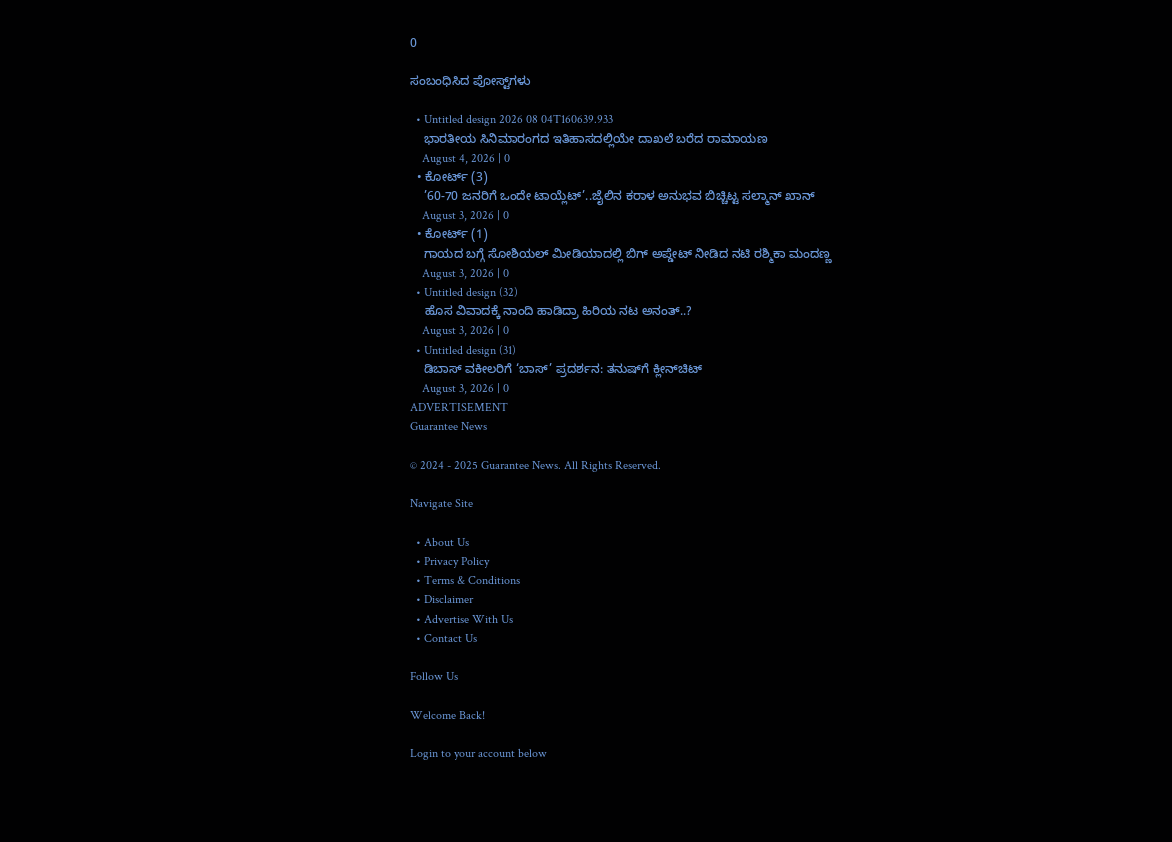0

ಸಂಬಂಧಿಸಿದ ಪೋಸ್ಟ್‌ಗಳು

  • Untitled design 2026 08 04T160639.933
    ಭಾರತೀಯ ಸಿನಿಮಾರಂಗದ ಇತಿಹಾಸದಲ್ಲಿಯೇ ದಾಖಲೆ ಬರೆದ ರಾಮಾಯಣ
    August 4, 2026 | 0
  • ಕೋರ್ಟ್ (3)
    ’60-70 ಜನರಿಗೆ ಒಂದೇ ಟಾಯ್ಲೆಟ್‌’..ಜೈಲಿನ ಕರಾಳ ಅನುಭವ ಬಿಚ್ಚಿಟ್ಟ ಸಲ್ಮಾನ್ ಖಾನ್
    August 3, 2026 | 0
  • ಕೋರ್ಟ್ (1)
    ಗಾಯದ ಬಗ್ಗೆ ಸೋಶಿಯಲ್ ಮೀಡಿಯಾದಲ್ಲಿ ಬಿಗ್ ಅಪ್ಡೇಟ್ ನೀಡಿದ ನಟಿ ರಶ್ಮಿಕಾ ಮಂದಣ್ಣ
    August 3, 2026 | 0
  • Untitled design (32)
    ಹೊಸ ವಿವಾದಕ್ಕೆ ನಾಂದಿ ಹಾಡಿದ್ರಾ ಹಿರಿಯ ನಟ ಅನಂತ್..?
    August 3, 2026 | 0
  • Untitled design (31)
    ಡಿಬಾಸ್ ವಕೀಲರಿಗೆ ‘ಬಾಸ್’ ಪ್ರದರ್ಶನ: ತನುಷ್‌ಗೆ ಕ್ಲೀನ್‌‌ಚಿಟ್
    August 3, 2026 | 0
ADVERTISEMENT
Guarantee News

© 2024 - 2025 Guarantee News. All Rights Reserved.

Navigate Site

  • About Us
  • Privacy Policy
  • Terms & Conditions
  • Disclaimer
  • Advertise With Us
  • Contact Us

Follow Us

Welcome Back!

Login to your account below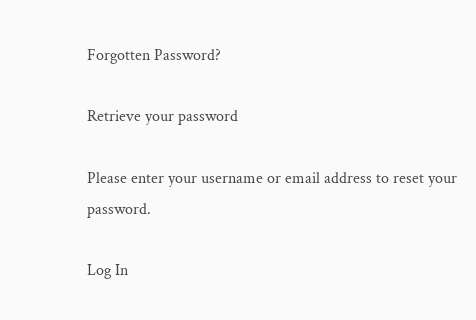Forgotten Password?

Retrieve your password

Please enter your username or email address to reset your password.

Log In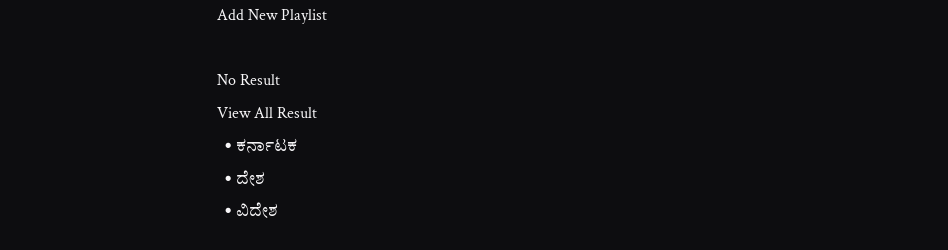Add New Playlist

No Result
View All Result
  • ಕರ್ನಾಟಕ
  • ದೇಶ
  • ವಿದೇಶ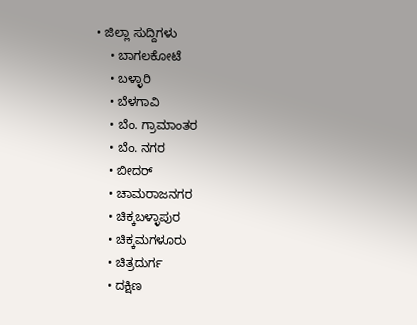• ಜಿಲ್ಲಾ ಸುದ್ದಿಗಳು
    • ಬಾಗಲಕೋಟೆ
    • ಬಳ್ಳಾರಿ
    • ಬೆಳಗಾವಿ
    • ಬೆಂ. ಗ್ರಾಮಾಂತರ
    • ಬೆಂ. ನಗರ
    • ಬೀದರ್
    • ಚಾಮರಾಜನಗರ
    • ಚಿಕ್ಕಬಳ್ಳಾಪುರ
    • ಚಿಕ್ಕಮಗಳೂರು
    • ಚಿತ್ರದುರ್ಗ
    • ದಕ್ಷಿಣ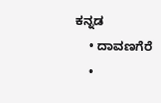ಕನ್ನಡ
    • ದಾವಣಗೆರೆ
    •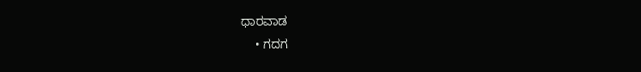ಧಾರವಾಡ
    • ಗದಗ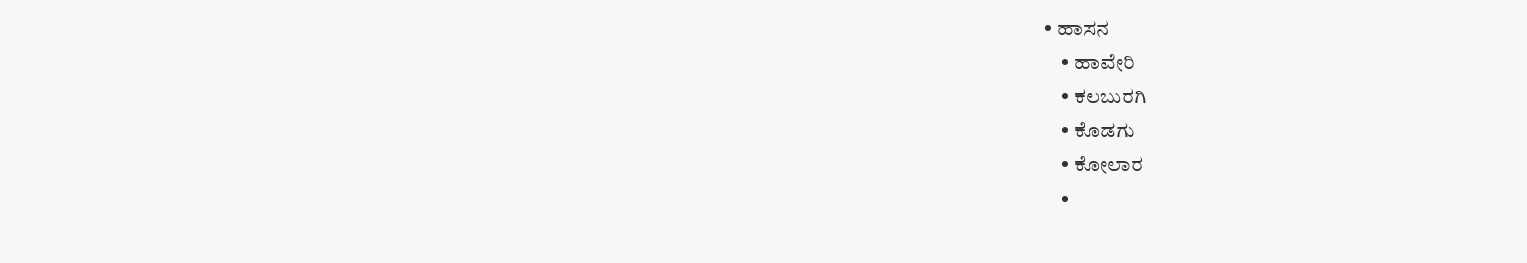• ಹಾಸನ
    • ಹಾವೇರಿ
    • ಕಲಬುರಗಿ
    • ಕೊಡಗು
    • ಕೋಲಾರ
    •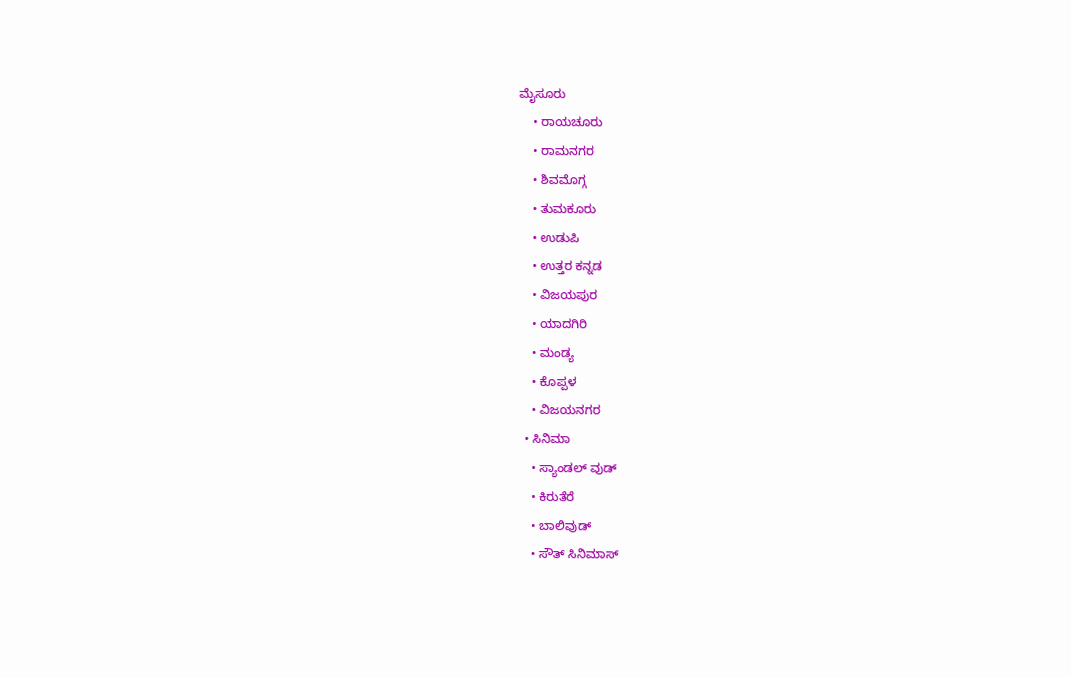ಮೈಸೂರು
    • ರಾಯಚೂರು
    • ರಾಮನಗರ
    • ಶಿವಮೊಗ್ಗ
    • ತುಮಕೂರು
    • ಉಡುಪಿ
    • ಉತ್ತರ ಕನ್ನಡ
    • ವಿಜಯಪುರ
    • ಯಾದಗಿರಿ
    • ಮಂಡ್ಯ
    • ಕೊಪ್ಪಳ
    • ವಿಜಯನಗರ
  • ಸಿನಿಮಾ
    • ಸ್ಯಾಂಡಲ್ ವುಡ್
    • ಕಿರುತೆರೆ
    • ಬಾಲಿವುಡ್
    • ಸೌತ್ ಸಿನಿಮಾಸ್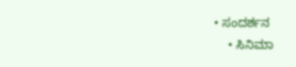• ಸಂದರ್ಶನ
    • ಸಿನಿಮಾ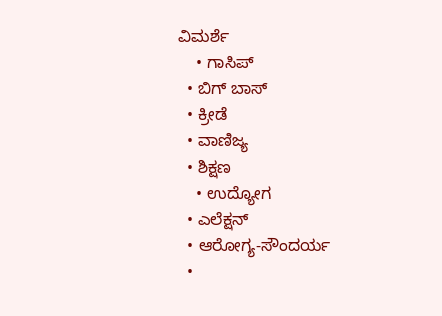ವಿಮರ್ಶೆ
    • ಗಾಸಿಪ್
  • ಬಿಗ್ ಬಾಸ್
  • ಕ್ರೀಡೆ
  • ವಾಣಿಜ್ಯ
  • ಶಿಕ್ಷಣ
    • ಉದ್ಯೋಗ
  • ಎಲೆಕ್ಷನ್
  • ಆರೋಗ್ಯ-ಸೌಂದರ್ಯ
  •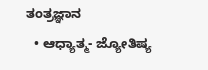ತಂತ್ರಜ್ಞಾನ
  • ಆಧ್ಯಾತ್ಮ- ಜ್ಯೋತಿಷ್ಯ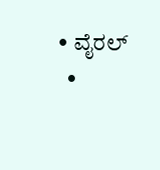• ವೈರಲ್
  •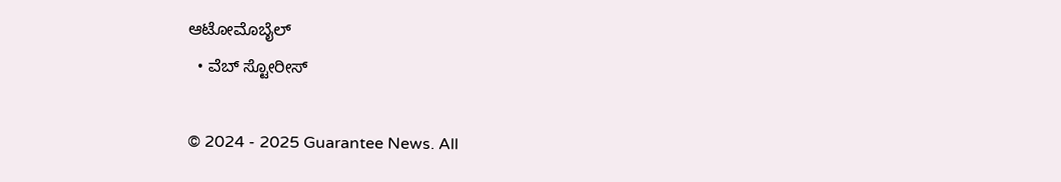ಆಟೋಮೊಬೈಲ್
  • ವೆಬ್ ಸ್ಟೋರೀಸ್

© 2024 - 2025 Guarantee News. All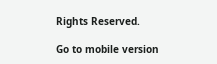Rights Reserved.

Go to mobile version